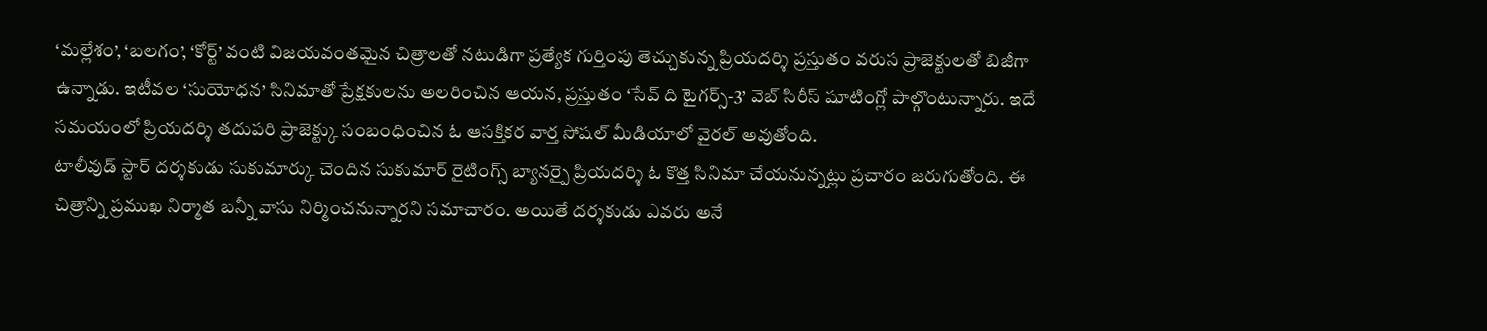‘మల్లేశం’, ‘బలగం’, ‘కోర్ట్’ వంటి విజయవంతమైన చిత్రాలతో నటుడిగా ప్రత్యేక గుర్తింపు తెచ్చుకున్న ప్రియదర్శి ప్రస్తుతం వరుస ప్రాజెక్టులతో బిజీగా ఉన్నాడు. ఇటీవల ‘సుయోధన’ సినిమాతో ప్రేక్షకులను అలరించిన ఆయన, ప్రస్తుతం ‘సేవ్ ది టైగర్స్-3’ వెబ్ సిరీస్ షూటింగ్లో పాల్గొంటున్నారు. ఇదే సమయంలో ప్రియదర్శి తదుపరి ప్రాజెక్ట్కు సంబంధించిన ఓ ఆసక్తికర వార్త సోషల్ మీడియాలో వైరల్ అవుతోంది.
టాలీవుడ్ స్టార్ దర్శకుడు సుకుమార్కు చెందిన సుకుమార్ రైటింగ్స్ బ్యానర్పై ప్రియదర్శి ఓ కొత్త సినిమా చేయనున్నట్లు ప్రచారం జరుగుతోంది. ఈ చిత్రాన్ని ప్రముఖ నిర్మాత బన్నీ వాసు నిర్మించనున్నారని సమాచారం. అయితే దర్శకుడు ఎవరు అనే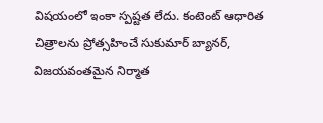విషయంలో ఇంకా స్పష్టత లేదు. కంటెంట్ ఆధారిత చిత్రాలను ప్రోత్సహించే సుకుమార్ బ్యానర్, విజయవంతమైన నిర్మాత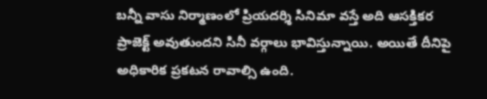బన్నీ వాసు నిర్మాణంలో ప్రియదర్శి సినిమా వస్తే అది ఆసక్తికర ప్రాజెక్ట్ అవుతుందని సినీ వర్గాలు భావిస్తున్నాయి. అయితే దీనిపై అధికారిక ప్రకటన రావాల్సి ఉంది.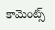కామెంట్స్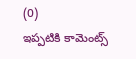(0)
ఇప్పటికి కామెంట్స్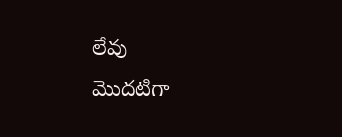లేవు
మొదటిగా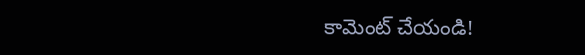కామెంట్ చేయండి!